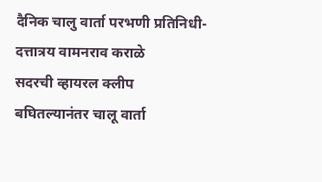दैनिक चालु वार्ता परभणी प्रतिनिधी- दत्तात्रय वामनराव कराळे
सदरची व्हायरल क्लीप बघितल्यानंतर चालू वार्ता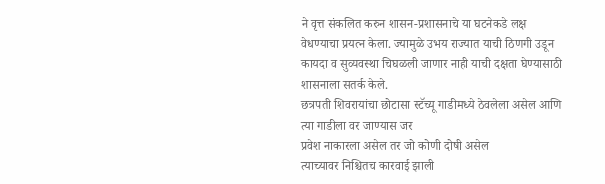ने वृत्त संकलित करुन शासन-प्रशासनाचे या घटनेकडे लक्ष वेधण्याचा प्रयत्न केला. ज्यामुळे उभय राज्यात याची ठिणगी उडून कायदा व सुव्यवस्था चिघळली जाणार नाही याची दक्षता घेण्यासाठी शासनाला सतर्क केले.
छत्रपती शिवरायांचा छोटासा स्टॅच्यू गाडीमध्ये ठेवलेला असेल आणि त्या गाडीला वर जाण्यास जर
प्रवेश नाकारला असेल तर जो कोणी दोषी असेल
त्याच्यावर निश्चितच कारवाई झाली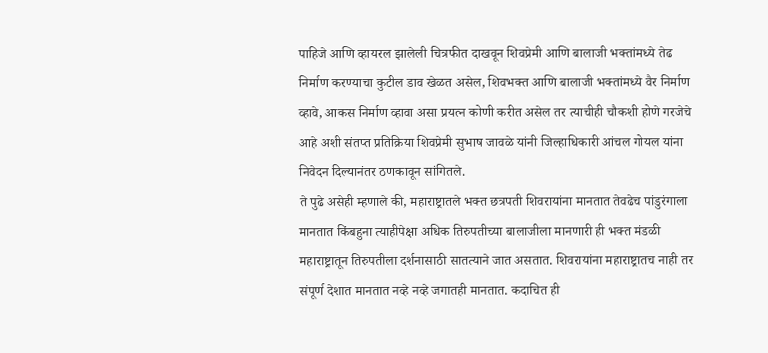पाहिजे आणि व्हायरल झालेली चित्रफीत दाखवून शिवप्रेमी आणि बालाजी भक्तांमध्ये तेढ निर्माण करण्याचा कुटील डाव खेळत असेल, शिवभक्त आणि बालाजी भक्तांमध्ये वैर निर्माण व्हावे, आकस निर्माण व्हावा असा प्रयत्न कोणी करीत असेल तर त्याचीही चौकशी होणे गरजेचे आहे अशी संतप्त प्रतिक्रिया शिवप्रेमी सुभाष जावळे यांनी जिल्हाधिकारी आंचल गोयल यांना निवेदन दिल्यानंतर ठणकावून सांगितले.
ते पुढे असेही म्हणाले की, महाराष्ट्रातले भक्त छत्रपती शिवरायांना मानतात तेवढेच पांडुरंगाला मानतात किंबहुना त्याहीपेक्षा अधिक तिरुपतीच्या बालाजीला मानणारी ही भक्त मंडळी महाराष्ट्रातून तिरुपतीला दर्शनासाठी सातत्याने जात असतात. शिवरायांना महाराष्ट्रातच नाही तर संपूर्ण देशात मानतात नव्हे नव्हे जगातही मानतात. कदाचित ही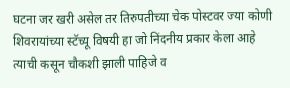घटना जर खरी असेल तर तिरुपतीच्या चेक पोस्टवर ज्या कोणी शिवरायांच्या स्टॅच्यू विषयी हा जो निंदनीय प्रकार केला आहे त्याची कसून चौकशी झाली पाहिजे व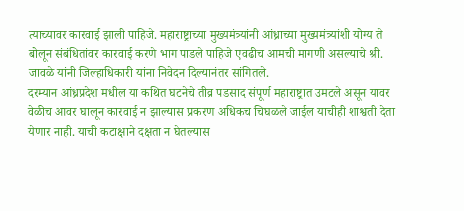त्याच्यावर कारवाई झाली पाहिजे. महाराष्ट्राच्या मुख्यमंत्र्यांनी आंध्राच्या मुख्यमंत्र्यांशी योग्य ते बोलून संबंधितांवर कारवाई करणे भाग पाडले पाहिजे एवढीच आमची मागणी असल्याचे श्री. जावळे यांनी जिल्हाधिकारी यांना निवेदन दिल्यानंतर सांगितले.
दरम्यान आंध्रप्रदेश मधील या कथित घटनेचे तीव्र पडसाद संपूर्ण महाराष्ट्रात उमटले असून यावर वेळीच आवर घालून कारवाई न झाल्यास प्रकरण अधिकच चिघळले जाईल याचीही शाश्वती देता येणार नाही. याची कटाक्षाने दक्षता न घेतल्यास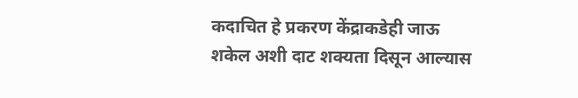कदाचित हे प्रकरण केंद्राकडेही जाऊ शकेल अशी दाट शक्यता दिसून आल्यास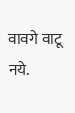वावगे वाटू नये.